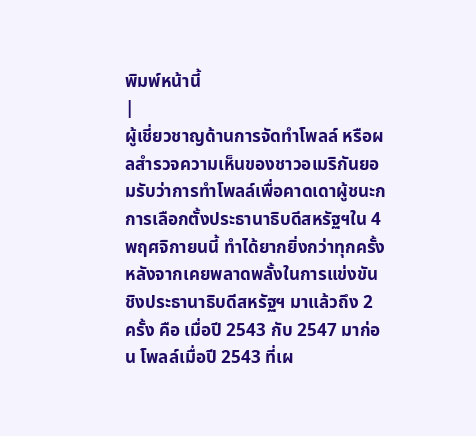พิมพ์หน้านี้
|
ผู้เชี่ยวชาญด้านการจัดทำโพลล์ หรือผลสำรวจความเห็นของชาวอเมริกันยอมรับว่าการทำโพลล์เพื่อคาดเดาผู้ชนะกการเลือกตั้งประธานาธิบดีสหรัฐฯใน 4 พฤศจิกายนนี้ ทำได้ยากยิ่งกว่าทุกครั้ง หลังจากเคยพลาดพลั้งในการแข่งขันชิงประธานาธิบดีสหรัฐฯ มาแล้วถึง 2 ครั้ง คือ เมื่อปี 2543 กับ 2547 มาก่อน โพลล์เมื่อปี 2543 ที่เผ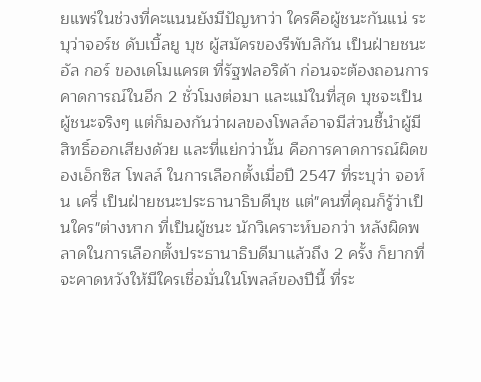ยแพร่ในช่วงที่คะแนนยังมีปัญหาว่า ใครคือผู้ชนะกันแน่ ระบุว่าจอร์ช ดับเบิ้ลยู บุช ผู้สมัครของรีพับลิกัน เป็นฝ่ายชนะอัล กอร์ ของเดโมแครต ที่รัฐฟลอริด้า ก่อนจะต้องถอนการคาดการณ์ในอีก 2 ชั่วโมงต่อมา และแม้ในที่สุด บุชจะเป็นผู้ชนะจริงๆ แต่ก็มองกันว่าผลของโพลล์อาจมีส่วนชี้นำผู้มีสิทธิ์ออกเสียงด้วย และที่แย่กว่านั้น คือการคาดการณ์ผิดของเอ็กซิส โพลล์ ในการเลือกตั้งเมื่อปี 2547 ที่ระบุว่า จอห์น เครี่ เป็นฝ่ายชนะประธานาธิบดีบุช แต่"คนที่คุณก็รู้ว่าเป็นใคร"ต่างหาก ที่เป็นผู้ชนะ นักวิเคราะห์บอกว่า หลังผิดพลาดในการเลือกตั้งประธานาธิบดีมาแล้วถึง 2 ครั้ง ก็ยากที่จะคาดหวังให้มีใครเชื่อมั่นในโพลล์ของปีนี้ ที่ระ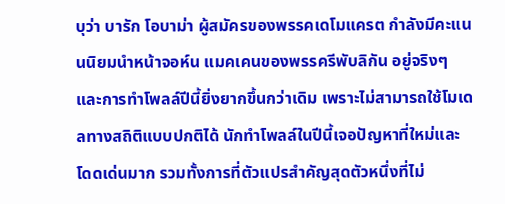บุว่า บารัก โอบาม่า ผู้สมัครของพรรคเดโมแครต กำลังมีคะแนนนิยมนำหน้าจอห์น แมคเคนของพรรครีพับลิกัน อยู่จริงๆ และการทำโพลล์ปีนี้ยิ่งยากขึ้นกว่าเดิม เพราะไม่สามารถใช้โมเดลทางสถิติแบบปกติได้ นักทำโพลล์ในปีนี้เจอปัญหาที่ใหม่และโดดเด่นมาก รวมทั้งการที่ตัวแปรสำคัญสุดตัวหนึ่งที่ไม่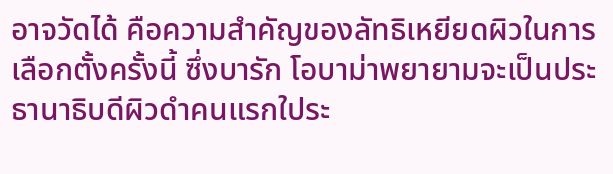อาจวัดได้ คือความสำคัญของลัทธิเหยียดผิวในการเลือกตั้งครั้งนี้ ซึ่งบารัก โอบาม่าพยายามจะเป็นประธานาธิบดีผิวดำคนแรกใประ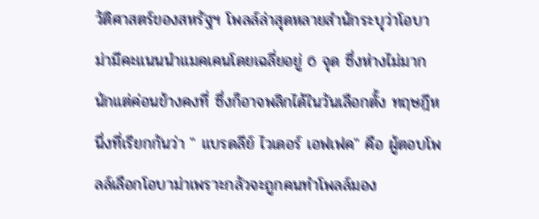วัติศาสตร์ของสหรัฐฯ โพลล์ล่าสุดหลายสำนักระบุว่าโอบาม่ามีคะแนนนำแมคเคนโดยเฉลี่ยอยู่ 6 จุด ซึ่งห่างไม่มากนักแต่ค่อนข้างคงที่ ซึ่งก็อาจพลิกได้ในวันเลือกตั้ง ทฤษฎีหนึ่งที่เรียกกันว่า " แบรดลีย์ ไวเดอร์ เอฟเฟค" คือ ผู้ตอบโพลล์เลือกโอบาม่าเพราะกลัวจะถูกคนทำโพลล์มอง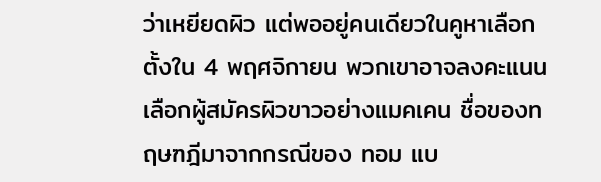ว่าเหยียดผิว แต่พออยู่คนเดียวในคูหาเลือกตั้งใน 4 พฤศจิกายน พวกเขาอาจลงคะแนนเลือกผู้สมัครผิวขาวอย่างแมคเคน ชื่อของทฤษฑฎีมาจากกรณีของ ทอม แบ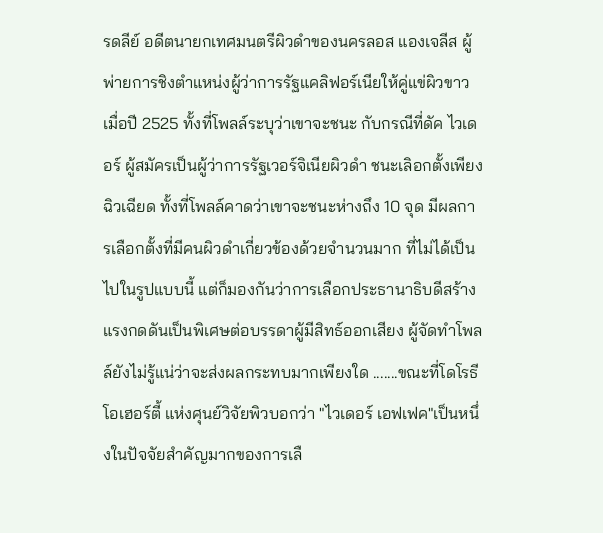รดลีย์ อดีตนายกเทศมนตรีผิวดำของนครลอส แองเจลีส ผู้พ่ายการชิงตำแหน่งผู้ว่าการรัฐแคลิฟอร์เนียให้คู่แข่ผิวขาวเมื่อปี 2525 ทั้งที่โพลล์ระบุว่าเขาจะชนะ กับกรณีที่ดัค ไวเดอร์ ผู้สมัครเป็นผู้ว่าการรัฐเวอร์จิเนียผิวดำ ชนะเลิอกตั้งเพียงฉิวเฉียด ทั้งที่โพลล์คาดว่าเขาจะชนะห่างถึง 10 จุด มีผลการเลือกตั้งที่มีคนผิวดำเกี่ยวข้องด้วยจำนวนมาก ที่ไม่ได้เป็นไปในรูปแบบนี้ แต่ก็มองกันว่าการเลือกประธานาธิบดีสร้างแรงกดดันเป็นพิเศษต่อบรรดาผู้มีสิทธ์ออกเสียง ผู้จัดทำโพลล์ยังไม่รู้แน่ว่าจะส่งผลกระทบมากเพียงใด .......ขณะที่โดโรธี โอเฮอร์ตี้ แห่งศุนย์วิจัยพิวบอกว่า "ไวเดอร์ เอฟเฟค"เป็นหนึ่งในปัจจัยสำคัญมากของการเลื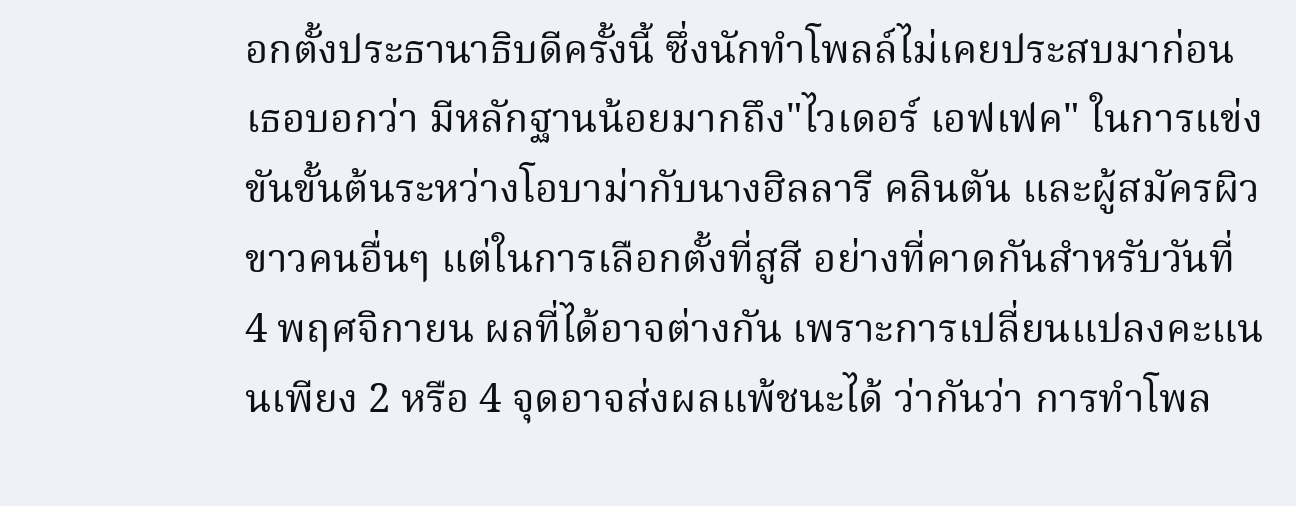อกตั้งประธานาธิบดีครั้งนี้ ซึ่งนักทำโพลล์ไม่เคยประสบมาก่อน เธอบอกว่า มีหลักฐานน้อยมากถึง"ไวเดอร์ เอฟเฟค" ในการแข่งขันขั้นต้นระหว่างโอบาม่ากับนางฮิลลารี คลินตัน และผู้สมัครผิวขาวคนอื่นๆ แต่ในการเลือกตั้งที่สูสี อย่างที่คาดกันสำหรับวันที่ 4 พฤศจิกายน ผลที่ได้อาจต่างกัน เพราะการเปลี่ยนแปลงคะแนนเพียง 2 หรือ 4 จุดอาจส่งผลแพ้ชนะได้ ว่ากันว่า การทำโพล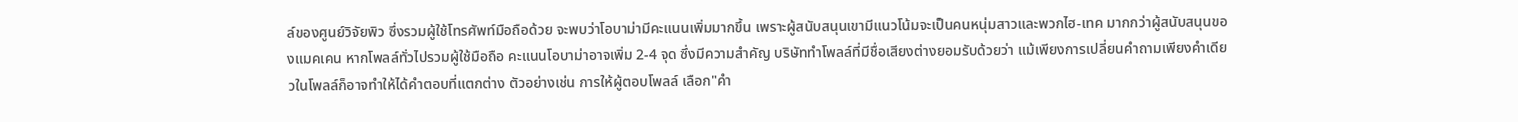ล์ของศูนย์วิจัยพิว ซึ่งรวมผู้ใช้โทรศัพท์มือถือด้วย จะพบว่าโอบาม่ามีคะแนนเพิ่มมากขึ้น เพราะผู้สนับสนุนเขามีแนวโน้มจะเป็นคนหนุ่มสาวและพวกไฮ-เทค มากกว่าผู้สนับสนุนของแมคเคน หากโพลล์ทั่วไปรวมผู้ใช้มือถือ คะแนนโอบาม่าอาจเพิ่ม 2-4 จุด ซึ่งมีความสำคัญ บริษัททำโพลล์ที่มีชื่อเสียงต่างยอมรับด้วยว่า แม้เพียงการเปลี่ยนคำถามเพียงคำเดียวในโพลล์ก็อาจทำให้ได้คำตอบที่แตกต่าง ตัวอย่างเช่น การให้ผู้ตอบโพลล์ เลือก"คำ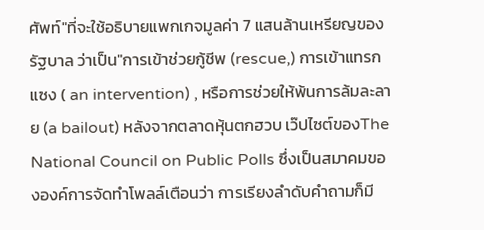ศัพท์"ที่จะใช้อธิบายแพกเกจมูลค่า 7 แสนล้านเหรียญของรัฐบาล ว่าเป็น"การเข้าช่วยกู้ชีพ (rescue,) การเข้าแทรกแซง ( an intervention) , หรือการช่วยให้พ้นการล้มละลาย (a bailout) หลังจากตลาดหุ้นตกฮวบ เว๊ปไซต์ของThe National Council on Public Polls ซึ่งเป็นสมาคมขององค์การจัดทำโพลล์เตือนว่า การเรียงลำดับคำถามก็มี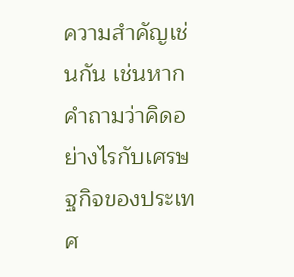ความสำคัญเช่นกัน เช่นหากคำถามว่าคิดอย่างไรกับเศรษฐกิจของประเทศ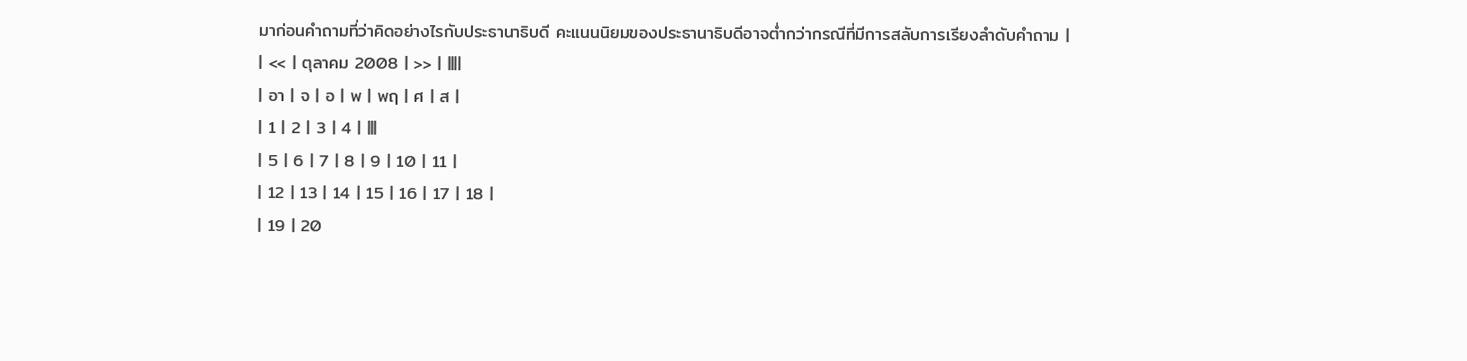มาก่อนคำถามที่ว่าคิดอย่างไรกับประธานาธิบดี คะแนนนิยมของประธานาธิบดีอาจต่ำกว่ากรณีที่มีการสลับการเรียงลำดับคำถาม |
| << | ตุลาคม 2008 | >> | ||||
| อา | จ | อ | พ | พฤ | ศ | ส |
| 1 | 2 | 3 | 4 | |||
| 5 | 6 | 7 | 8 | 9 | 10 | 11 |
| 12 | 13 | 14 | 15 | 16 | 17 | 18 |
| 19 | 20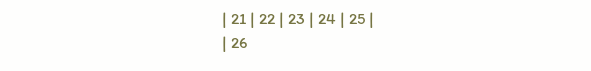| 21 | 22 | 23 | 24 | 25 |
| 26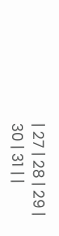| 27 | 28 | 29 | 30 | 31 | |